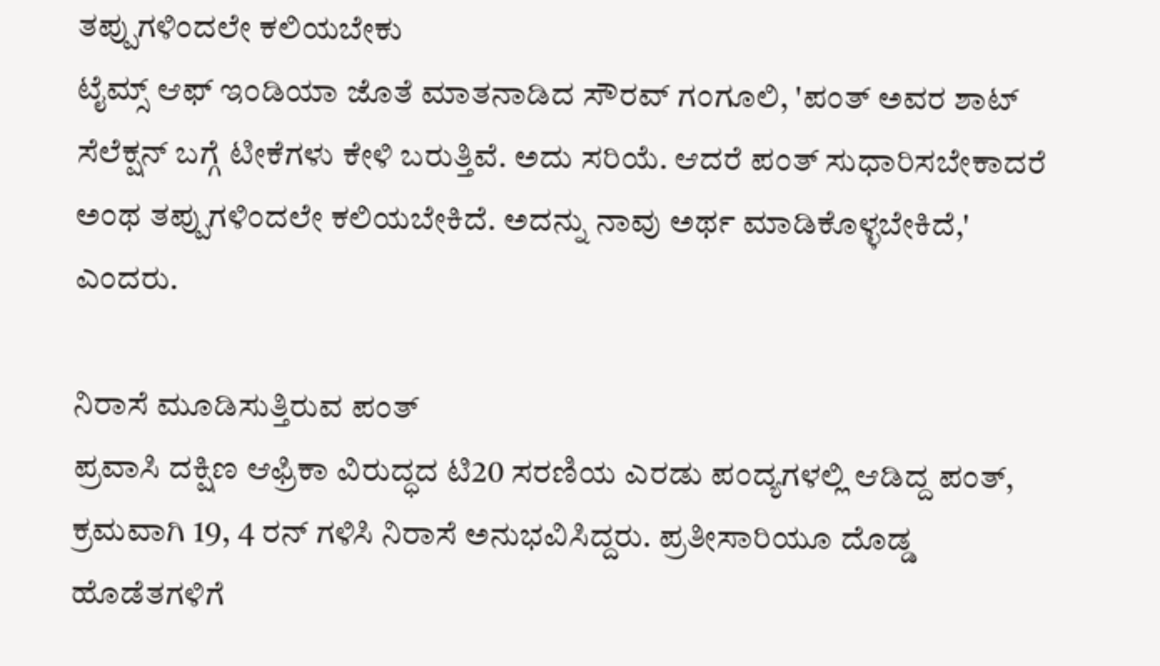ತಪ್ಪುಗಳಿಂದಲೇ ಕಲಿಯಬೇಕು
ಟೈಮ್ಸ್ ಆಫ್ ಇಂಡಿಯಾ ಜೊತೆ ಮಾತನಾಡಿದ ಸೌರವ್ ಗಂಗೂಲಿ, 'ಪಂತ್ ಅವರ ಶಾಟ್ ಸೆಲೆಕ್ಷನ್ ಬಗ್ಗೆ ಟೀಕೆಗಳು ಕೇಳಿ ಬರುತ್ತಿವೆ. ಅದು ಸರಿಯೆ. ಆದರೆ ಪಂತ್ ಸುಧಾರಿಸಬೇಕಾದರೆ ಅಂಥ ತಪ್ಪುಗಳಿಂದಲೇ ಕಲಿಯಬೇಕಿದೆ. ಅದನ್ನು ನಾವು ಅರ್ಥ ಮಾಡಿಕೊಳ್ಳಬೇಕಿದೆ,' ಎಂದರು.

ನಿರಾಸೆ ಮೂಡಿಸುತ್ತಿರುವ ಪಂತ್
ಪ್ರವಾಸಿ ದಕ್ಷಿಣ ಆಫ್ರಿಕಾ ವಿರುದ್ಧದ ಟಿ20 ಸರಣಿಯ ಎರಡು ಪಂದ್ಯಗಳಲ್ಲಿ ಆಡಿದ್ದ ಪಂತ್, ಕ್ರಮವಾಗಿ 19, 4 ರನ್ ಗಳಿಸಿ ನಿರಾಸೆ ಅನುಭವಿಸಿದ್ದರು. ಪ್ರತೀಸಾರಿಯೂ ದೊಡ್ಡ ಹೊಡೆತಗಳಿಗೆ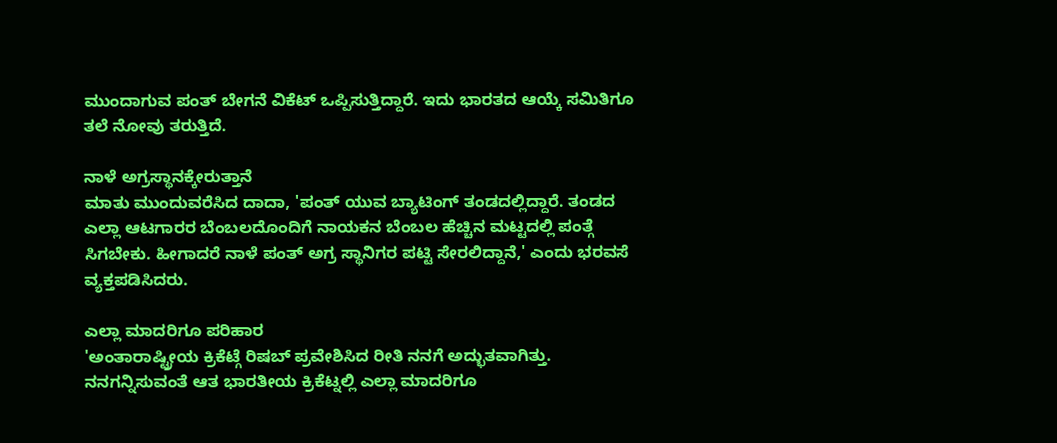ಮುಂದಾಗುವ ಪಂತ್ ಬೇಗನೆ ವಿಕೆಟ್ ಒಪ್ಪಿಸುತ್ತಿದ್ದಾರೆ. ಇದು ಭಾರತದ ಆಯ್ಕೆ ಸಮಿತಿಗೂ ತಲೆ ನೋವು ತರುತ್ತಿದೆ.

ನಾಳೆ ಅಗ್ರಸ್ಥಾನಕ್ಕೇರುತ್ತಾನೆ
ಮಾತು ಮುಂದುವರೆಸಿದ ದಾದಾ, 'ಪಂತ್ ಯುವ ಬ್ಯಾಟಿಂಗ್ ತಂಡದಲ್ಲಿದ್ದಾರೆ. ತಂಡದ ಎಲ್ಲಾ ಆಟಗಾರರ ಬೆಂಬಲದೊಂದಿಗೆ ನಾಯಕನ ಬೆಂಬಲ ಹೆಚ್ಚಿನ ಮಟ್ಟದಲ್ಲಿ ಪಂತ್ಗೆ ಸಿಗಬೇಕು. ಹೀಗಾದರೆ ನಾಳೆ ಪಂತ್ ಅಗ್ರ ಸ್ಥಾನಿಗರ ಪಟ್ಟಿ ಸೇರಲಿದ್ದಾನೆ,' ಎಂದು ಭರವಸೆ ವ್ಯಕ್ತಪಡಿಸಿದರು.

ಎಲ್ಲಾ ಮಾದರಿಗೂ ಪರಿಹಾರ
'ಅಂತಾರಾಷ್ಟ್ರೀಯ ಕ್ರಿಕೆಟ್ಗೆ ರಿಷಬ್ ಪ್ರವೇಶಿಸಿದ ರೀತಿ ನನಗೆ ಅದ್ಭುತವಾಗಿತ್ತು. ನನಗನ್ನಿಸುವಂತೆ ಆತ ಭಾರತೀಯ ಕ್ರಿಕೆಟ್ನಲ್ಲಿ ಎಲ್ಲಾ ಮಾದರಿಗೂ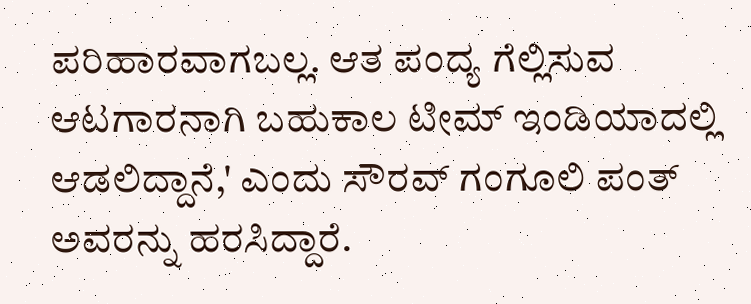ಪರಿಹಾರವಾಗಬಲ್ಲ. ಆತ ಪಂದ್ಯ ಗೆಲ್ಲಿಸುವ ಆಟಗಾರನಾಗಿ ಬಹುಕಾಲ ಟೀಮ್ ಇಂಡಿಯಾದಲ್ಲಿ ಆಡಲಿದ್ದಾನೆ,' ಎಂದು ಸೌರವ್ ಗಂಗೂಲಿ ಪಂತ್ ಅವರನ್ನು ಹರಸಿದ್ದಾರೆ.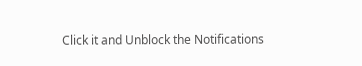Click it and Unblock the Notifications